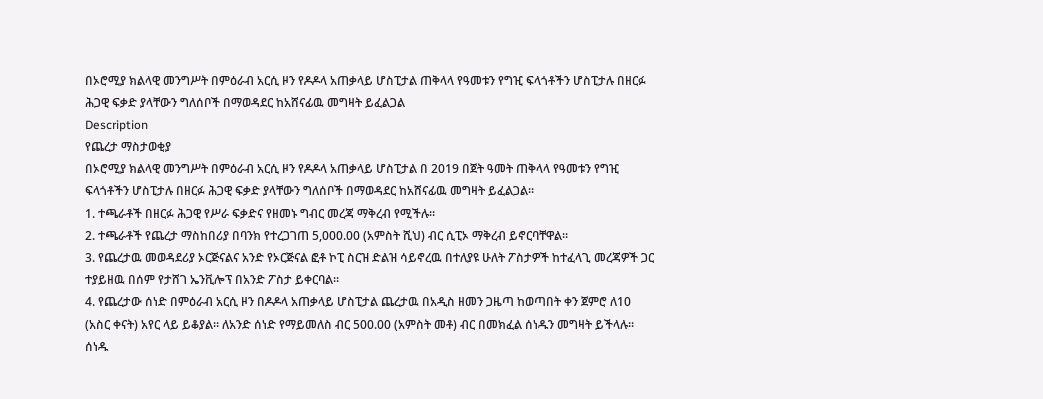በኦሮሚያ ክልላዊ መንግሥት በምዕራብ አርሲ ዞን የዶዶላ አጠቃላይ ሆስፒታል ጠቅላላ የዓመቱን የግዢ ፍላጎቶችን ሆስፒታሉ በዘርፉ ሕጋዊ ፍቃድ ያላቸውን ግለሰቦች በማወዳደር ከአሸናፊዉ መግዛት ይፈልጋል
Description
የጨረታ ማስታወቂያ
በኦሮሚያ ክልላዊ መንግሥት በምዕራብ አርሲ ዞን የዶዶላ አጠቃላይ ሆስፒታል በ 2019 በጀት ዓመት ጠቅላላ የዓመቱን የግዢ ፍላጎቶችን ሆስፒታሉ በዘርፉ ሕጋዊ ፍቃድ ያላቸውን ግለሰቦች በማወዳደር ከአሸናፊዉ መግዛት ይፈልጋል።
1. ተጫራቶች በዘርፉ ሕጋዊ የሥራ ፍቃድና የዘመኑ ግብር መረጃ ማቅረብ የሚችሉ።
2. ተጫራቶች የጨረታ ማስከበሪያ በባንክ የተረጋገጠ 5,000.00 (አምስት ሺህ) ብር ሲፒኦ ማቅረብ ይኖርባቸዋል።
3. የጨረታዉ መወዳደሪያ ኦርጅናልና አንድ የኦርጅናል ፎቶ ኮፒ ስርዝ ድልዝ ሳይኖረዉ በተለያዩ ሁለት ፖስታዎች ከተፈላጊ መረጃዎች ጋር ተያይዘዉ በሰም የታሸገ ኤንቪሎፕ በአንድ ፖስታ ይቀርባል።
4. የጨረታው ሰነድ በምዕራብ አርሲ ዞን በዶዶላ አጠቃላይ ሆስፒታል ጨረታዉ በአዲስ ዘመን ጋዜጣ ከወጣበት ቀን ጀምሮ ለ10 (አስር ቀናት) አየር ላይ ይቆያል። ለአንድ ሰነድ የማይመለስ ብር 500.00 (አምስት መቶ) ብር በመክፈል ሰነዱን መግዛት ይችላሉ።
ሰነዱ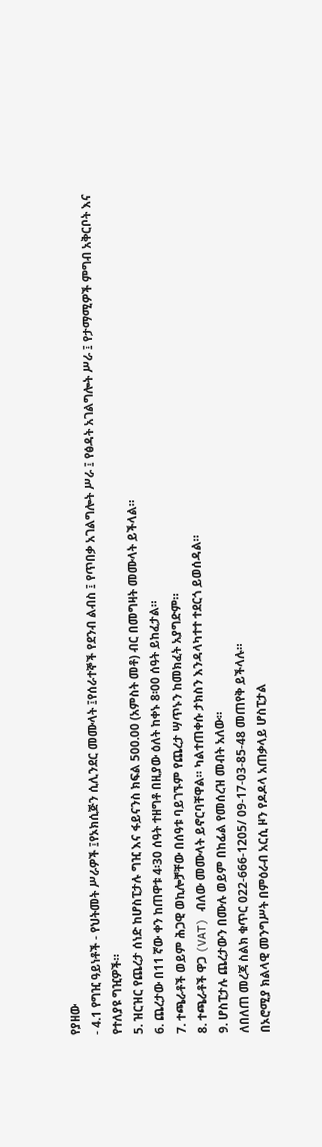የያዘው
- 4.1 የግዢ ዓይነቶች - የህትመት ሥራዎች ፤የኦክሲጅን ሲሊንደር መሙላት ፤የሰራተኞች የደንብ ልብስ ፤ የጥበቃ አገልግሎት ሥራ ፤ የፅዳት አገልግሎት ሥራ ፤ የታማሚዎች ምግብ አቅርቦት እና የተለያዩ ግዢዎች።
5. ዝርዝር የጨረታ ሰነድ ከሆስፒታሉ ግዢ እና ፋይናንስ ክፍል 500.00 (አምስት መቶ) ብር በመግዛት መሙላት ይችላል።
6. ጨረታው በ11 ኛው ቀን ከጠዋቱ 4፡30 ሰዓት ተዘግቶ በዚያው ዕለት ከቀኑ 8፡00 ሰዓት ይከፈታል።
7. ተጫራቶች ወይም ሕጋዊ ወኪሎቻቸው በሰዓቱ ባይገኙም የጨረታ ሣጥኑን ከመክፈት አያግድም።
8. ተጫራቶች ዋጋ (VAT) ብለው መሙላት ይኖርባቸዋል። ካልተጠቀሱ ታክስን እንዳላካተተ ተደርጎ ይወሰዳል።
9. ሆስፒታሉ ጨረታውን በሙሉ ወይም በከፊል የመሰረዝ መብት አለው።
ለበለጠ መረጃ ስልክ ቁጥር 022-666-1205/ 09-17-03-85-48 መጠየቅ ይችላሉ።
በኦሮሚያ ክልላዊ መንግሥት በምዕራብ አርሲ ዞን የዶዶላ አጠቃላይ ሆስፒታል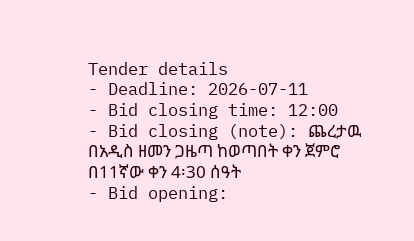Tender details
- Deadline: 2026-07-11
- Bid closing time: 12:00
- Bid closing (note): ጨረታዉ በአዲስ ዘመን ጋዜጣ ከወጣበት ቀን ጀምሮ በ11ኛው ቀን 4፡30 ሰዓት
- Bid opening: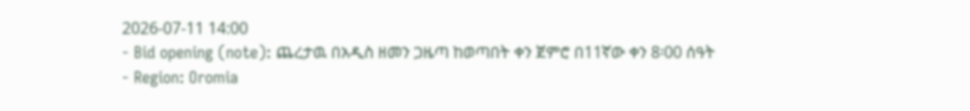2026-07-11 14:00
- Bid opening (note): ጨረታዉ በአዲስ ዘመን ጋዜጣ ከወጣበት ቀን ጀምሮ በ11ኛው ቀን 8፡00 ሰዓት
- Region: Oromia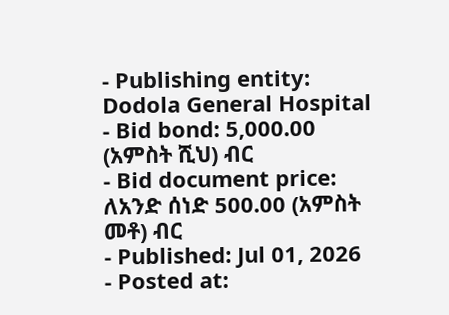- Publishing entity: Dodola General Hospital
- Bid bond: 5,000.00 (አምስት ሺህ) ብር
- Bid document price: ለአንድ ሰነድ 500.00 (አምስት መቶ) ብር
- Published: Jul 01, 2026
- Posted at: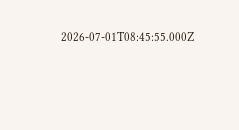2026-07-01T08:45:55.000Z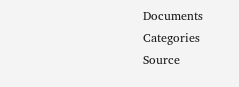Documents
Categories
Source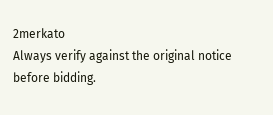2merkato
Always verify against the original notice before bidding.